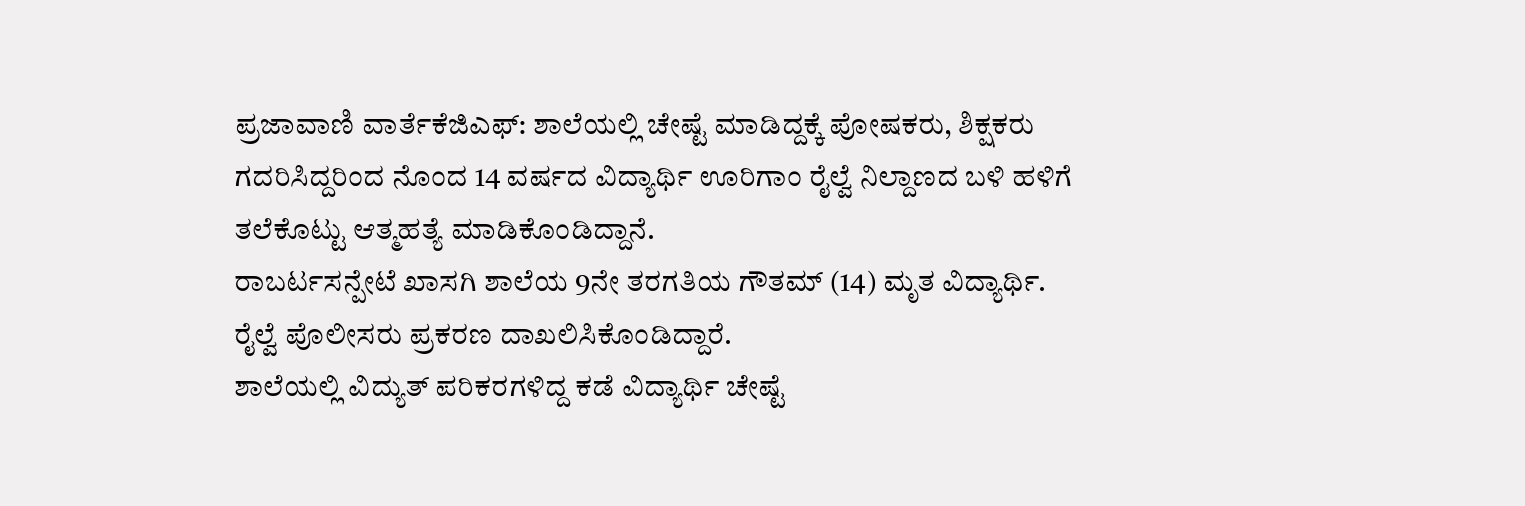ಪ್ರಜಾವಾಣಿ ವಾರ್ತೆಕೆಜಿಎಫ್: ಶಾಲೆಯಲ್ಲಿ ಚೇಷ್ಟೆ ಮಾಡಿದ್ದಕ್ಕೆ ಪೋಷಕರು, ಶಿಕ್ಷಕರು ಗದರಿಸಿದ್ದರಿಂದ ನೊಂದ 14 ವರ್ಷದ ವಿದ್ಯಾರ್ಥಿ ಊರಿಗಾಂ ರೈಲ್ವೆ ನಿಲ್ದಾಣದ ಬಳಿ ಹಳಿಗೆ ತಲೆಕೊಟ್ಟು ಆತ್ಮಹತ್ಯೆ ಮಾಡಿಕೊಂಡಿದ್ದಾನೆ.
ರಾಬರ್ಟಸನ್ಪೇಟೆ ಖಾಸಗಿ ಶಾಲೆಯ 9ನೇ ತರಗತಿಯ ಗೌತಮ್ (14) ಮೃತ ವಿದ್ಯಾರ್ಥಿ. ರೈಲ್ವೆ ಪೊಲೀಸರು ಪ್ರಕರಣ ದಾಖಲಿಸಿಕೊಂಡಿದ್ದಾರೆ.
ಶಾಲೆಯಲ್ಲಿ ವಿದ್ಯುತ್ ಪರಿಕರಗಳಿದ್ದ ಕಡೆ ವಿದ್ಯಾರ್ಥಿ ಚೇಷ್ಟೆ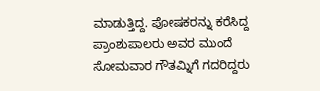ಮಾಡುತ್ತಿದ್ದ. ಪೋಷಕರನ್ನು ಕರೆಸಿದ್ದ ಪ್ರಾಂಶುಪಾಲರು ಅವರ ಮುಂದೆ ಸೋಮವಾರ ಗೌತಮ್ನಿಗೆ ಗದರಿದ್ದರು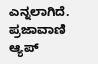ಎನ್ನಲಾಗಿದೆ.
ಪ್ರಜಾವಾಣಿ ಆ್ಯಪ್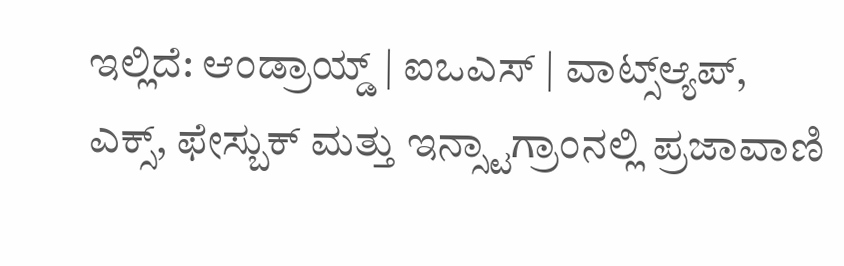ಇಲ್ಲಿದೆ: ಆಂಡ್ರಾಯ್ಡ್ | ಐಒಎಸ್ | ವಾಟ್ಸ್ಆ್ಯಪ್, ಎಕ್ಸ್, ಫೇಸ್ಬುಕ್ ಮತ್ತು ಇನ್ಸ್ಟಾಗ್ರಾಂನಲ್ಲಿ ಪ್ರಜಾವಾಣಿ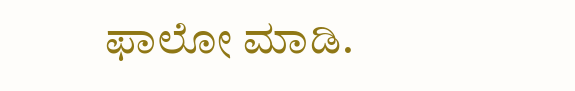ಫಾಲೋ ಮಾಡಿ.